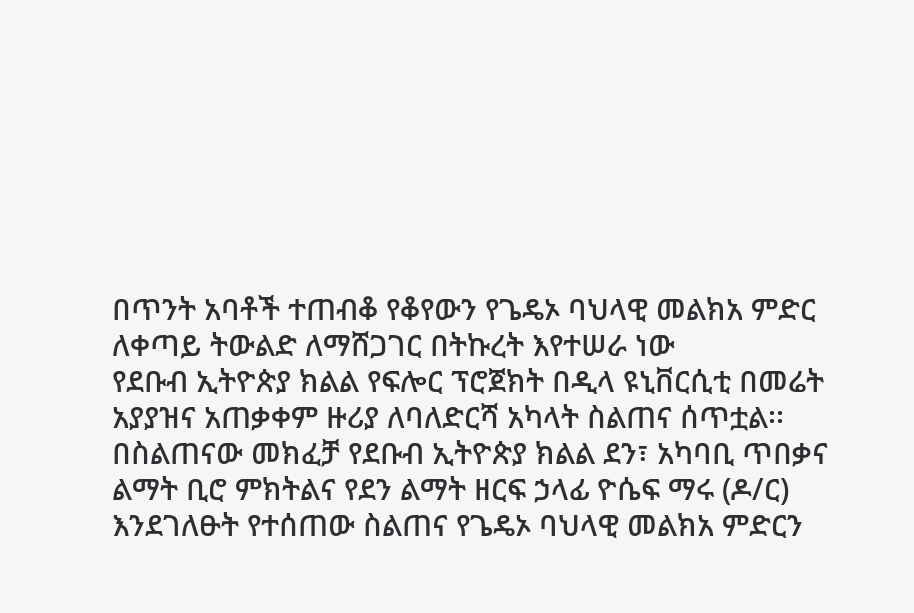በጥንት አባቶች ተጠብቆ የቆየውን የጌዴኦ ባህላዊ መልክአ ምድር ለቀጣይ ትውልድ ለማሸጋገር በትኩረት እየተሠራ ነው
የደቡብ ኢትዮጵያ ክልል የፍሎር ፕሮጀክት በዲላ ዩኒቨርሲቲ በመሬት አያያዝና አጠቃቀም ዙሪያ ለባለድርሻ አካላት ስልጠና ሰጥቷል፡፡
በስልጠናው መክፈቻ የደቡብ ኢትዮጵያ ክልል ደን፣ አካባቢ ጥበቃና ልማት ቢሮ ምክትልና የደን ልማት ዘርፍ ኃላፊ ዮሴፍ ማሩ (ዶ/ር) እንደገለፁት የተሰጠው ስልጠና የጌዴኦ ባህላዊ መልክአ ምድርን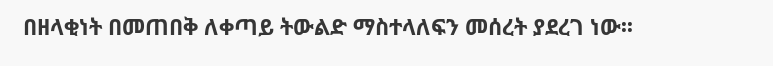በዘላቂነት በመጠበቅ ለቀጣይ ትውልድ ማስተላለፍን መሰረት ያደረገ ነው፡፡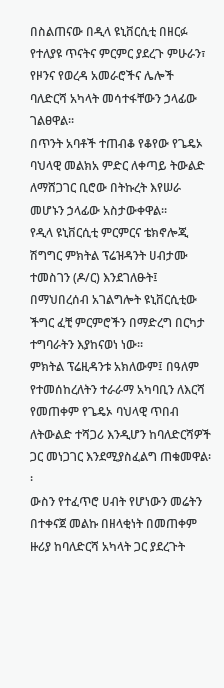በስልጠናው በዲላ ዩኒቨርሲቲ በዘርፉ የተለያዩ ጥናትና ምርምር ያደረጉ ምሁራን፣ የዞንና የወረዳ አመራሮችና ሌሎች ባለድርሻ አካላት መሳተፋቸውን ኃላፊው ገልፀዋል፡፡
በጥንት አባቶች ተጠብቆ የቆየው የጌዴኦ ባህላዊ መልክአ ምድር ለቀጣይ ትውልድ ለማሸጋገር ቢሮው በትኩረት እየሠራ መሆኑን ኃላፊው አስታውቀዋል፡፡
የዲላ ዩኒቨርሲቲ ምርምርና ቴክኖሎጂ ሽግግር ምክትል ፕሬዝዳንት ሀብታሙ ተመስገን (ዶ/ር) እንደገለፁት፤ በማህበረሰብ አገልግሎት ዩኒቨርሲቲው ችግር ፈቺ ምርምሮችን በማድረግ በርካታ ተግባራትን እያከናወነ ነው፡፡
ምክትል ፕሬዚዳንቱ አክለውም፤ በዓለም የተመሰከረለትን ተራራማ አካባቢን ለእርሻ የመጠቀም የጌዴኦ ባህላዊ ጥበብ ለትውልድ ተሻጋሪ እንዲሆን ከባለድርሻዎች ጋር መነጋገር እንደሚያስፈልግ ጠቁመዋል፡፡
ውስን የተፈጥሮ ሀብት የሆነውን መሬትን በተቀናጀ መልኩ በዘላቂነት በመጠቀም ዙሪያ ከባለድርሻ አካላት ጋር ያደረጉት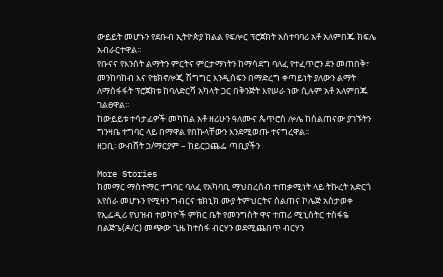ውይይት መሆኑን የደቡብ ኢትዮጵያ ክልል የፍሎር ፕሮጀክት አስተባባሪ አቶ አለምበጁ ክፍሌ አብራርተዋል፡፡
የቡናና የእንሰት ልማትን ምርትና ምርታማነትን ከማሳደግ ባለፈ የተፈጥሮን ደን መጠበቅ፣ መንከባከብ እና የቴክኖሎጂ ሽግግር እንዲሰፍን በማድረግ ቀጣይነት ያለውን ልማት ለማስፋፋት ፕሮጀክቱ ከባለድርሻ አካላት ጋር በቅንጅት እየሠራ ነው ሲሉም አቶ አለምበጁ ገልፀዋል፡፡
ከውይይቱ ተሳታፊዎች መካከል አቶ ዘሪሁን ዓለሙና ጴጥሮስ ሎሌ ከስልጠናው ያገኙትን ግንዛቤ ተግባር ላይ በማዋል የበኩላቸውን እንደሚወጡ ተናግረዋል፡፡
ዘጋቢ፡ ውብሸት ኃ/ማርያም – ከይርጋጨፌ ጣቢያችን

More Stories
ከመማር ማስተማር ተግባር ባለፈ የአካባቢ ማህበረሰብ ተጠቃሚነት ላይ ትኩረት አድርጎ እየሰራ መሆኑን የሚዛን ግብርና ቴክኒክ ሙያ ትምህርትና ስልጠና ኮሌጅ አስታወቀ
የኢፌዲሪ የህዝብ ተወካዮች ምክር ቤት የመንግስት ዋና ተጠሪ ሚኒስትር ተስፋዬ በልጅጌ(ዶ/ር) መጭው ጊዜ ከተስፋ ብርሃን ወደሚጨበጥ ብርሃን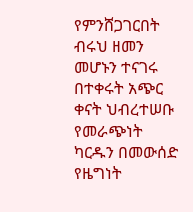የምንሸጋገርበት ብሩህ ዘመን መሆኑን ተናገሩ
በተቀሩት አጭር ቀናት ህብረተሠቡ የመራጭነት ካርዱን በመውሰድ የዜግነት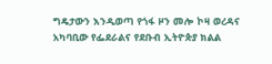ግዴታውን እንዲወጣ የጎፋ ዞን መሎ ኮዛ ወረዳና አካባቢው የፌደራልና የደቡብ ኢትዮጵያ ክልል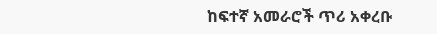ከፍተኛ አመራሮች ጥሪ አቀረቡ